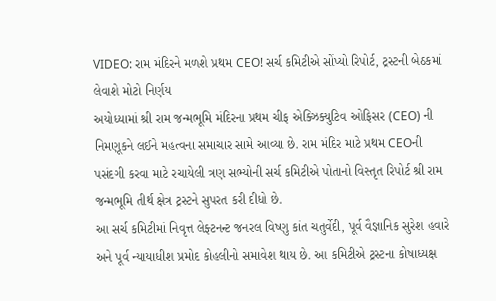VIDEO: રામ મંદિરને મળશે પ્રથમ CEO! સર્ચ કમિટીએ સોંપ્યો રિપોર્ટ, ટ્રસ્ટની બેઠકમાં લેવાશે મોટો નિર્ણય
અયોધ્યામાં શ્રી રામ જન્મભૂમિ મંદિરના પ્રથમ ચીફ એક્ઝિક્યુટિવ ઓફિસર (CEO) ની નિમણૂકને લઈને મહત્વના સમાચાર સામે આવ્યા છે. રામ મંદિર માટે પ્રથમ CEOની પસંદગી કરવા માટે રચાયેલી ત્રણ સભ્યોની સર્ચ કમિટીએ પોતાનો વિસ્તૃત રિપોર્ટ શ્રી રામ જન્મભૂમિ તીર્થ ક્ષેત્ર ટ્રસ્ટને સુપરત કરી દીધો છે.
આ સર્ચ કમિટીમાં નિવૃત્ત લેફ્ટનન્ટ જનરલ વિષ્ણુ કાંત ચતુર્વેદી, પૂર્વ વૈજ્ઞાનિક સુરેશ હવારે અને પૂર્વ ન્યાયાધીશ પ્રમોદ કોહલીનો સમાવેશ થાય છે. આ કમિટીએ ટ્રસ્ટના કોષાધ્યક્ષ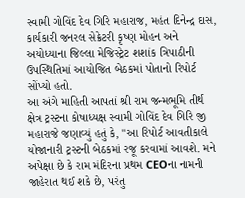સ્વામી ગોવિંદ દેવ ગિરિ મહારાજ, મહંત દિનેન્દ્ર દાસ, કાર્યકારી જનરલ સેક્રેટરી કૃષ્ણ મોહન અને અયોધ્યાના જિલ્લા મેજિસ્ટ્રેટ શશાંક ત્રિપાઠીની ઉપસ્થિતિમાં આયોજિત બેઠકમાં પોતાનો રિપોર્ટ સોંપ્યો હતો.
આ અંગે માહિતી આપતાં શ્રી રામ જન્મભૂમિ તીર્થ ક્ષેત્ર ટ્રસ્ટના કોષાધ્યક્ષ સ્વામી ગોવિંદ દેવ ગિરિ જી મહારાજે જણાવ્યું હતું કે, "આ રિપોર્ટ આવતીકાલે યોજાનારી ટ્રસ્ટની બેઠકમાં રજૂ કરવામાં આવશે. મને અપેક્ષા છે કે રામ મંદિરના પ્રથમ CEOના નામની જાહેરાત થઈ શકે છે, પરંતુ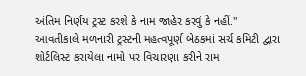અંતિમ નિર્ણય ટ્રસ્ટ કરશે કે નામ જાહેર કરવું કે નહીં."
આવતીકાલે મળનારી ટ્રસ્ટની મહત્વપૂર્ણ બેઠકમાં સર્ચ કમિટી દ્વારા શોર્ટલિસ્ટ કરાયેલા નામો પર વિચારણા કરીને રામ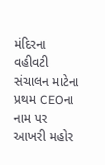મંદિરના વહીવટી સંચાલન માટેના પ્રથમ CEOના નામ પર આખરી મહોર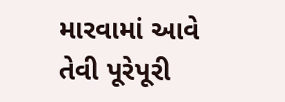મારવામાં આવે તેવી પૂરેપૂરી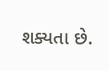શક્યતા છે.